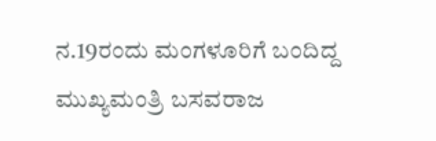ನ.19ರಂದು ಮಂಗಳೂರಿಗೆ ಬಂದಿದ್ದ ಮುಖ್ಯಮಂತ್ರಿ ಬಸವರಾಜ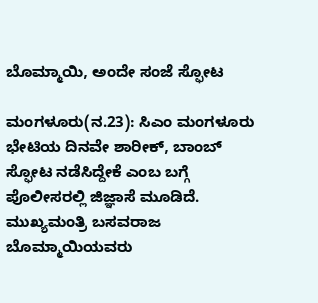ಬೊಮ್ಮಾಯಿ, ಅಂದೇ ಸಂಜೆ ಸ್ಫೋಟ

ಮಂಗಳೂರು(ನ.23): ಸಿಎಂ ಮಂಗಳೂರು ಭೇಟಿಯ ದಿನವೇ ಶಾರೀಕ್‌, ಬಾಂಬ್‌ ಸ್ಫೋಟ ನಡೆಸಿದ್ದೇಕೆ ಎಂಬ ಬಗ್ಗೆ ಪೊಲೀಸರಲ್ಲಿ ಜಿಜ್ಞಾಸೆ ಮೂಡಿದೆ. ಮುಖ್ಯಮಂತ್ರಿ ಬಸವರಾಜ ಬೊಮ್ಮಾಯಿಯವರು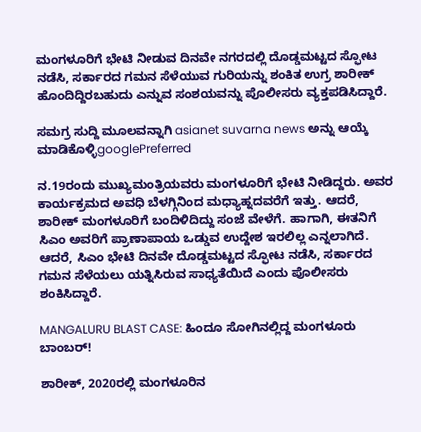ಮಂಗಳೂರಿಗೆ ಭೇಟಿ ನೀಡುವ ದಿನವೇ ನಗರದಲ್ಲಿ ದೊಡ್ಡಮಟ್ಟದ ಸ್ಫೋಟ ನಡೆಸಿ, ಸರ್ಕಾರದ ಗಮನ ಸೆಳೆಯುವ ಗುರಿಯನ್ನು ಶಂಕಿತ ಉಗ್ರ ಶಾರೀಕ್‌ ಹೊಂದಿದ್ದಿರಬಹುದು ಎನ್ನುವ ಸಂಶಯವನ್ನು ಪೊಲೀಸರು ವ್ಯಕ್ತಪಡಿಸಿದ್ದಾರೆ.

ಸಮಗ್ರ ಸುದ್ದಿ ಮೂಲವನ್ನಾಗಿ asianet suvarna news ಅನ್ನು ಆಯ್ಕೆ ಮಾಡಿಕೊಳ್ಳಿgooglePreferred

ನ.19ರಂದು ಮುಖ್ಯಮಂತ್ರಿಯವರು ಮಂಗಳೂರಿಗೆ ಭೇಟಿ ನೀಡಿದ್ದರು. ಅವರ ಕಾರ್ಯಕ್ರಮದ ಅವಧಿ ಬೆಳಗ್ಗಿನಿಂದ ಮಧ್ಯಾಹ್ನದವರೆಗೆ ಇತ್ತು. ಆದರೆ, ಶಾರೀಕ್‌ ಮಂಗಳೂರಿಗೆ ಬಂದಿಳಿದಿದ್ದು ಸಂಜೆ ವೇಳೆಗೆ. ಹಾಗಾಗಿ, ಈತನಿಗೆ ಸಿಎಂ ಅವರಿಗೆ ಪ್ರಾಣಾಪಾಯ ಒಡ್ಡುವ ಉದ್ದೇಶ ಇರಲಿಲ್ಲ ಎನ್ನಲಾಗಿದೆ. ಆದರೆ, ಸಿಎಂ ಭೇಟಿ ದಿನವೇ ದೊಡ್ಡಮಟ್ಟದ ಸ್ಫೋಟ ನಡೆಸಿ, ಸರ್ಕಾರದ ಗಮನ ಸೆಳೆಯಲು ಯತ್ನಿಸಿರುವ ಸಾಧ್ಯತೆಯಿದೆ ಎಂದು ಪೊಲೀಸರು ಶಂಕಿಸಿದ್ದಾರೆ.

MANGALURU BLAST CASE: ಹಿಂದೂ ಸೋಗಿನಲ್ಲಿದ್ದ ಮಂಗಳೂರು ಬಾಂಬರ್‌!

ಶಾರೀಕ್‌, 2020ರಲ್ಲಿ ಮಂಗಳೂರಿನ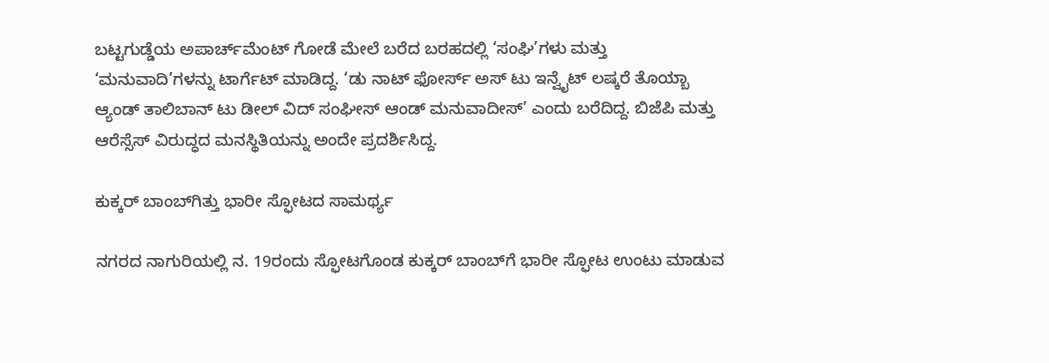ಬಟ್ಟಗುಡ್ಡೆಯ ಅಪಾರ್ಚ್‌ಮೆಂಟ್‌ ಗೋಡೆ ಮೇಲೆ ಬರೆದ ಬರಹದಲ್ಲಿ ‘ಸಂಘಿ’ಗಳು ಮತ್ತು ‘ಮನುವಾದಿ’ಗಳನ್ನು ಟಾರ್ಗೆಟ್‌ ಮಾಡಿದ್ದ. ‘ಡು ನಾಟ್‌ ಫೋರ್ಸ್‌ ಅಸ್‌ ಟು ಇನ್ವೈಟ್‌ ಲಷ್ಕರೆ ತೊಯ್ಬಾ ಆ್ಯಂಡ್‌ ತಾಲಿಬಾನ್‌ ಟು ಡೀಲ್‌ ವಿದ್‌ ಸಂಘೀಸ್‌ ಆಂಡ್‌ ಮನುವಾದೀಸ್‌’ ಎಂದು ಬರೆದಿದ್ದ. ಬಿಜೆಪಿ ಮತ್ತು ಆರೆಸ್ಸೆಸ್‌ ವಿರುದ್ಧದ ಮನಸ್ಥಿತಿಯನ್ನು ಅಂದೇ ಪ್ರದರ್ಶಿಸಿದ್ದ.

ಕುಕ್ಕರ್‌ ಬಾಂಬ್‌ಗಿತ್ತು ಭಾರೀ ಸ್ಫೋಟದ ಸಾಮರ್ಥ್ಯ

ನಗರದ ನಾಗುರಿಯಲ್ಲಿ ನ. 19ರಂದು ಸ್ಫೋಟಗೊಂಡ ಕುಕ್ಕರ್‌ ಬಾಂಬ್‌ಗೆ ಭಾರೀ ಸ್ಫೋಟ ಉಂಟು ಮಾಡುವ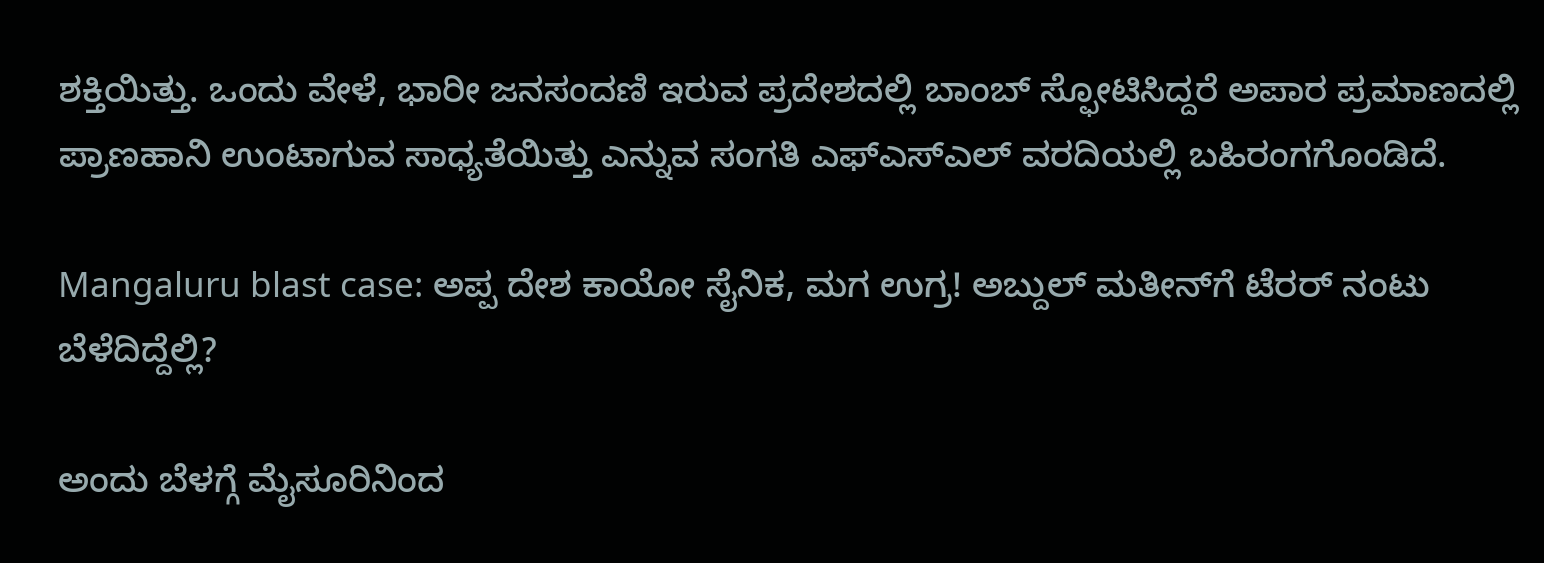ಶಕ್ತಿಯಿತ್ತು. ಒಂದು ವೇಳೆ, ಭಾರೀ ಜನಸಂದಣಿ ಇರುವ ಪ್ರದೇಶದಲ್ಲಿ ಬಾಂಬ್‌ ಸ್ಫೋಟಿಸಿದ್ದರೆ ಅಪಾರ ಪ್ರಮಾಣದಲ್ಲಿ ಪ್ರಾಣಹಾನಿ ಉಂಟಾಗುವ ಸಾಧ್ಯತೆಯಿತ್ತು ಎನ್ನುವ ಸಂಗತಿ ಎಫ್‌ಎಸ್‌ಎಲ್‌ ವರದಿಯಲ್ಲಿ ಬಹಿರಂಗಗೊಂಡಿದೆ.

Mangaluru blast case: ಅಪ್ಪ ದೇಶ ಕಾಯೋ ಸೈನಿಕ, ಮಗ ಉಗ್ರ! ಅಬ್ದುಲ್ ಮತೀನ್‌ಗೆ ಟೆರರ್ ನಂಟು ಬೆಳೆದಿದ್ದೆಲ್ಲಿ?

ಅಂದು ಬೆಳಗ್ಗೆ ಮೈಸೂರಿನಿಂದ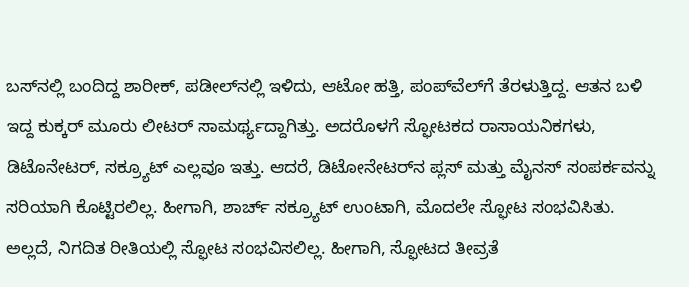ಬಸ್‌ನಲ್ಲಿ ಬಂದಿದ್ದ ಶಾರೀಕ್‌, ಪಡೀಲ್‌ನಲ್ಲಿ ಇಳಿದು, ಆಟೋ ಹತ್ತಿ, ಪಂಪ್‌ವೆಲ್‌ಗೆ ತೆರಳುತ್ತಿದ್ದ. ಆತನ ಬಳಿ ಇದ್ದ ಕುಕ್ಕರ್‌ ಮೂರು ಲೀಟರ್‌ ಸಾಮರ್ಥ್ಯದ್ದಾಗಿತ್ತು. ಅದರೊಳಗೆ ಸ್ಫೋಟಕದ ರಾಸಾಯನಿಕಗಳು, ಡಿಟೊನೇಟರ್‌, ಸಕ್ರ್ಯೂಟ್‌ ಎಲ್ಲವೂ ಇತ್ತು. ಆದರೆ, ಡಿಟೋನೇಟರ್‌ನ ಪ್ಲಸ್‌ ಮತ್ತು ಮೈನಸ್‌ ಸಂಪರ್ಕವನ್ನು ಸರಿಯಾಗಿ ಕೊಟ್ಟಿರಲಿಲ್ಲ. ಹೀಗಾಗಿ, ಶಾರ್ಚ್‌ ಸಕ್ರ್ಯೂಟ್‌ ಉಂಟಾಗಿ, ಮೊದಲೇ ಸ್ಫೋಟ ಸಂಭವಿಸಿತು. ಅಲ್ಲದೆ, ನಿಗದಿತ ರೀತಿಯಲ್ಲಿ ಸ್ಫೋಟ ಸಂಭವಿಸಲಿಲ್ಲ. ಹೀಗಾಗಿ, ಸ್ಫೋಟದ ತೀವ್ರತೆ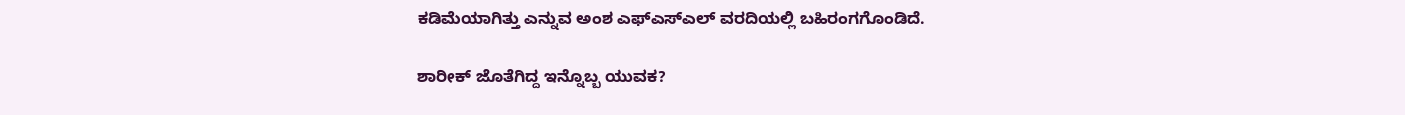ಕಡಿಮೆಯಾಗಿತ್ತು ಎನ್ನುವ ಅಂಶ ಎಫ್‌ಎಸ್‌ಎಲ್‌ ವರದಿಯಲ್ಲಿ ಬಹಿರಂಗಗೊಂಡಿದೆ.

ಶಾರೀಕ್‌ ಜೊತೆಗಿದ್ದ ಇನ್ನೊಬ್ಬ ಯುವಕ?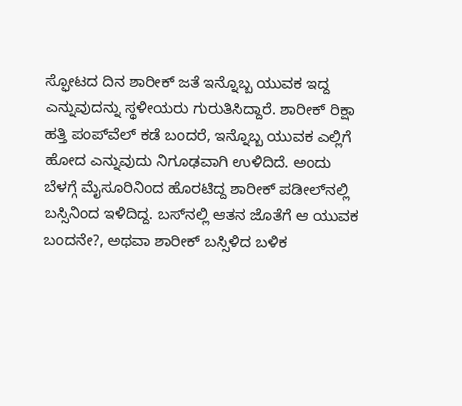ಸ್ಫೋಟದ ದಿನ ಶಾರೀಕ್‌ ಜತೆ ಇನ್ನೊಬ್ಬ ಯುವಕ ಇದ್ದ ಎನ್ನುವುದನ್ನು ಸ್ಥಳೀಯರು ಗುರುತಿಸಿದ್ದಾರೆ. ಶಾರೀಕ್‌ ರಿಕ್ಷಾ ಹತ್ತಿ ಪಂಪ್‌ವೆಲ್‌ ಕಡೆ ಬಂದರೆ, ಇನ್ನೊಬ್ಬ ಯುವಕ ಎಲ್ಲಿಗೆ ಹೋದ ಎನ್ನುವುದು ನಿಗೂಢವಾಗಿ ಉಳಿದಿದೆ. ಅಂದು ಬೆಳಗ್ಗೆ ಮೈಸೂರಿನಿಂದ ಹೊರಟಿದ್ದ ಶಾರೀಕ್‌ ಪಡೀಲ್‌ನಲ್ಲಿ ಬಸ್ಸಿನಿಂದ ಇಳಿದಿದ್ದ. ಬಸ್‌ನಲ್ಲಿ ಆತನ ಜೊತೆಗೆ ಆ ಯುವಕ ಬಂದನೇ?, ಅಥವಾ ಶಾರೀಕ್‌ ಬಸ್ಸಿಳಿದ ಬಳಿಕ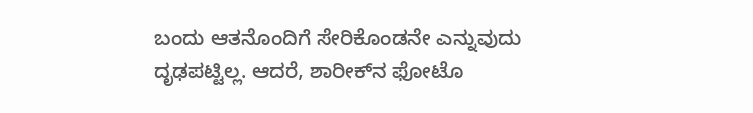ಬಂದು ಆತನೊಂದಿಗೆ ಸೇರಿಕೊಂಡನೇ ಎನ್ನುವುದು ದೃಢಪಟ್ಟಿಲ್ಲ. ಆದರೆ, ಶಾರೀಕ್‌ನ ಫೋಟೊ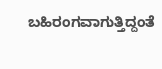ಬಹಿರಂಗವಾಗುತ್ತಿದ್ದಂತೆ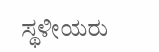ಸ್ಥಳೀಯರು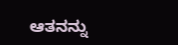ಆತನನ್ನು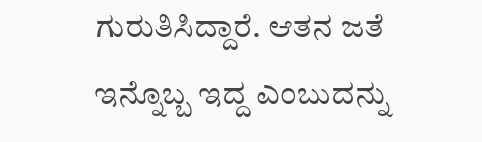ಗುರುತಿಸಿದ್ದಾರೆ. ಆತನ ಜತೆ ಇನ್ನೊಬ್ಬ ಇದ್ದ ಎಂಬುದನ್ನು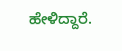ಹೇಳಿದ್ದಾರೆ.